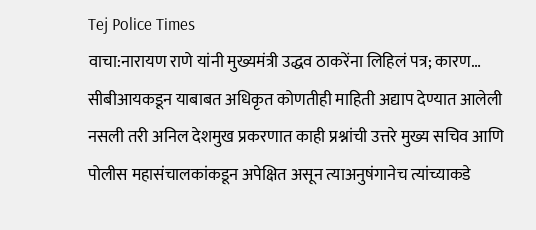Tej Police Times
वाचा:नारायण राणे यांनी मुख्यमंत्री उद्धव ठाकरेंना लिहिलं पत्र; कारण…
सीबीआयकडून याबाबत अधिकृत कोणतीही माहिती अद्याप देण्यात आलेली नसली तरी अनिल देशमुख प्रकरणात काही प्रश्नांची उत्तरे मुख्य सचिव आणि पोलीस महासंचालकांकडून अपेक्षित असून त्याअनुषंगानेच त्यांच्याकडे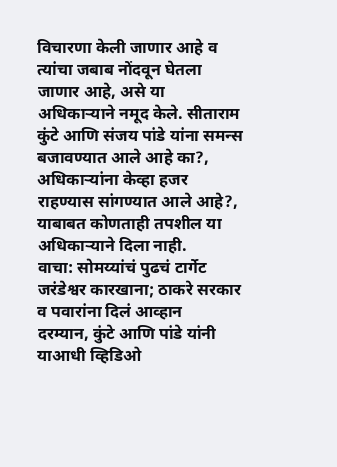विचारणा केली जाणार आहे व त्यांचा जबाब नोंदवून घेतला जाणार आहे, असे या अधिकाऱ्याने नमूद केले. सीताराम कुंटे आणि संजय पांडे यांना समन्स बजावण्यात आले आहे का?, अधिकाऱ्यांना केव्हा हजर राहण्यास सांगण्यात आले आहे?, याबाबत कोणताही तपशील या अधिकाऱ्याने दिला नाही.
वाचा: सोमय्यांचं पुढचं टार्गेट जरंडेश्वर कारखाना; ठाकरे सरकार व पवारांना दिलं आव्हान
दरम्यान, कुंटे आणि पांडे यांनी याआधी व्हिडिओ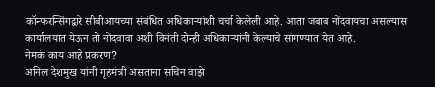कॉन्फरन्सिंगद्वारे सीबीआयच्या संबंधित अधिकाऱ्यांशी चर्चा केलेली आहे. आता जबाब नोंदवायचा असल्यास कार्यालयात येऊन तो नोंदवावा अशी विनंती दोन्ही अधिकाऱ्यांनी केल्याचे सांगण्यात येत आहे.
नेमकं काय आहे प्रकरण?
अनिल देशमुख यांनी गृहमंत्री असताना सचिन वाझे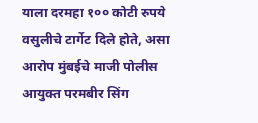याला दरमहा १०० कोटी रुपये वसुलीचे टार्गेट दिले होते, असा आरोप मुंबईचे माजी पोलीस आयुक्त परमबीर सिंग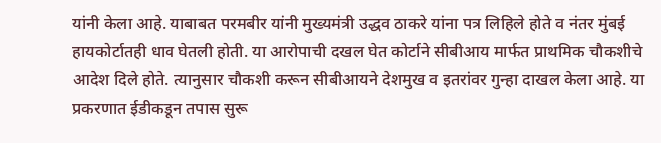यांनी केला आहे. याबाबत परमबीर यांनी मुख्यमंत्री उद्धव ठाकरे यांना पत्र लिहिले होते व नंतर मुंबई हायकोर्टातही धाव घेतली होती. या आरोपाची दखल घेत कोर्टाने सीबीआय मार्फत प्राथमिक चौकशीचे आदेश दिले होते. त्यानुसार चौकशी करून सीबीआयने देशमुख व इतरांवर गुन्हा दाखल केला आहे. या प्रकरणात ईडीकडून तपास सुरू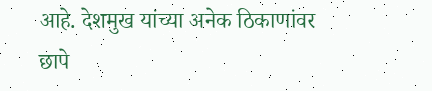आहे. देशमुख यांच्या अनेक ठिकाणांवर छापे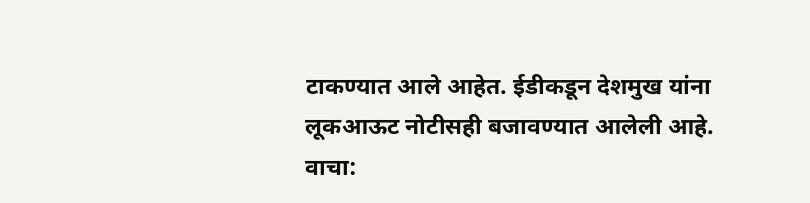टाकण्यात आले आहेत. ईडीकडून देशमुख यांना लूकआऊट नोटीसही बजावण्यात आलेली आहे.
वाचा: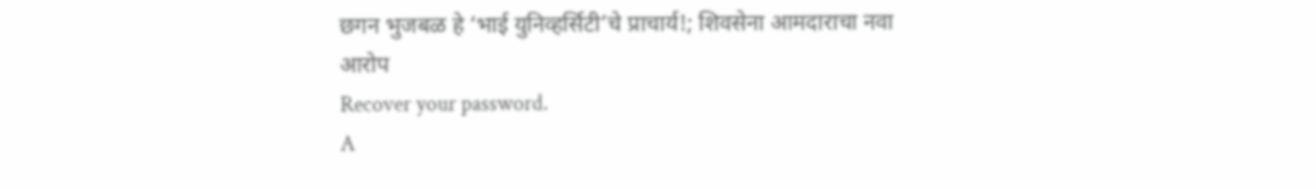छगन भुजबळ हे ‘भाई युनिव्हर्सिटी’चे प्राचार्य!; शिवसेना आमदाराचा नवा आरोप
Recover your password.
A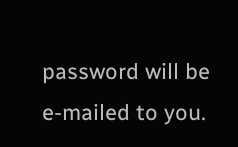password will be e-mailed to you.